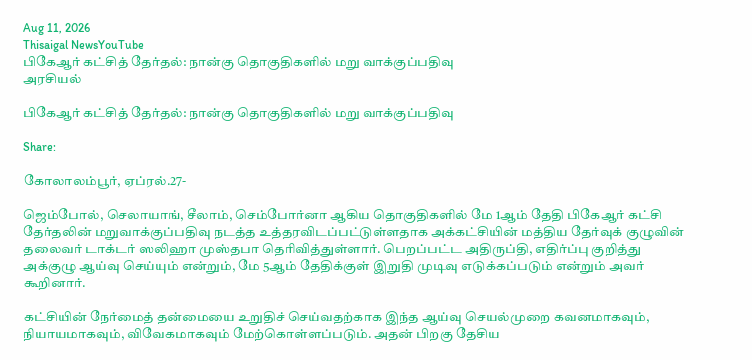Aug 11, 2026
Thisaigal NewsYouTube
பிகேஆர் கட்சித் தேர்தல்: நான்கு தொகுதிகளில் மறு வாக்குப்பதிவு
அரசியல்

பிகேஆர் கட்சித் தேர்தல்: நான்கு தொகுதிகளில் மறு வாக்குப்பதிவு

Share:

கோலாலம்பூர், ஏப்ரல்.27-

ஜெம்போல், செலாயாங், சீலாம், செம்போர்னா ஆகிய தொகுதிகளில் மே 1ஆம் தேதி பிகேஆர் கட்சி தேர்தலின் மறுவாக்குப்பதிவு நடத்த உத்தரவிடப்பட்டுள்ளதாக அக்கட்சியின் மத்திய தேர்வுக் குழுவின் தலைவர் டாக்டர் ஸலிஹா முஸ்தபா தெரிவித்துள்ளார். பெறப்பட்ட அதிருப்தி, எதிர்ப்பு குறித்து அக்குழு ஆய்வு செய்யும் என்றும், மே 5ஆம் தேதிக்குள் இறுதி முடிவு எடுக்கப்படும் என்றும் அவர் கூறினார்.

கட்சியின் நேர்மைத் தன்மையை உறுதிச் செய்வதற்காக இந்த ஆய்வு செயல்முறை கவனமாகவும், நியாயமாகவும், விவேகமாகவும் மேற்கொள்ளப்படும். அதன் பிறகு தேசிய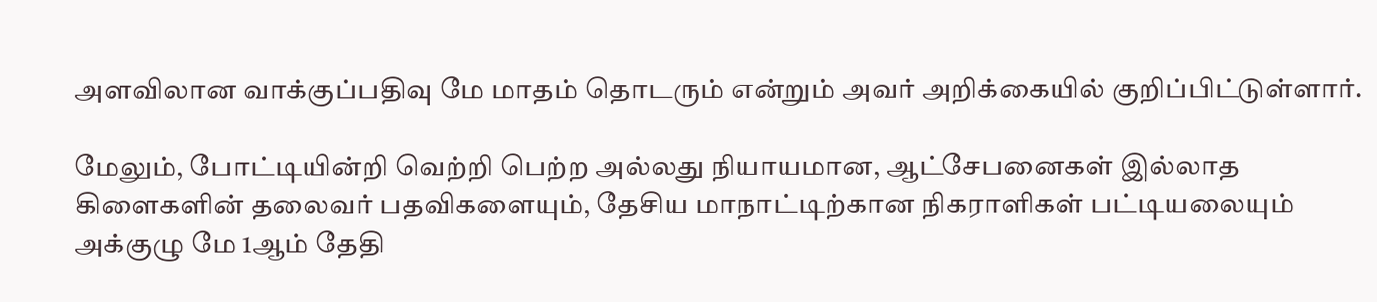அளவிலான வாக்குப்பதிவு மே மாதம் தொடரும் என்றும் அவர் அறிக்கையில் குறிப்பிட்டுள்ளார்.

மேலும், போட்டியின்றி வெற்றி பெற்ற அல்லது நியாயமான, ஆட்சேபனைகள் இல்லாத கிளைகளின் தலைவர் பதவிகளையும், தேசிய மாநாட்டிற்கான நிகராளிகள் பட்டியலையும் அக்குழு மே 1ஆம் தேதி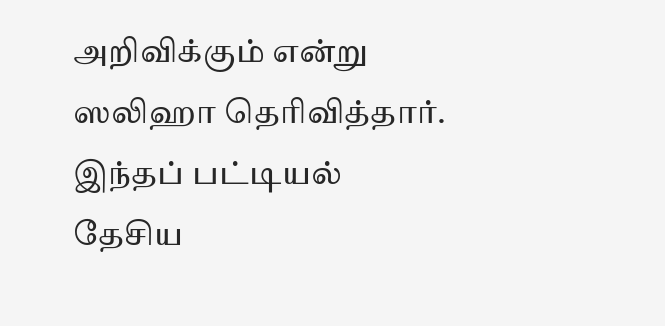அறிவிக்கும் என்று ஸலிஹா தெரிவித்தார். இந்தப் பட்டியல் தேசிய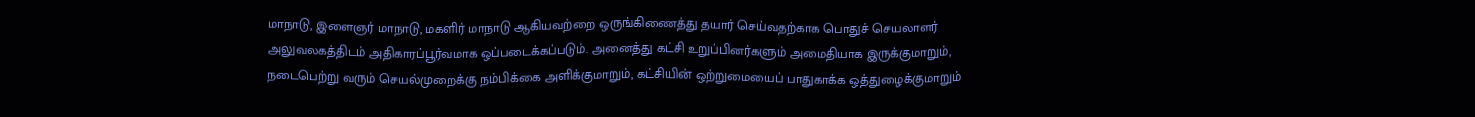மாநாடு, இளைஞர் மாநாடு, மகளிர் மாநாடு ஆகியவற்றை ஒருங்கிணைத்து தயார் செய்வதற்காக பொதுச் செயலாளர் அலுவலகத்திடம் அதிகாரப்பூர்வமாக ஒப்படைக்கப்படும். அனைத்து கட்சி உறுப்பினர்களும் அமைதியாக இருக்குமாறும், நடைபெற்று வரும் செயல்முறைக்கு நம்பிக்கை அளிக்குமாறும், கட்சியின் ஒற்றுமையைப் பாதுகாக்க ஒத்துழைக்குமாறும்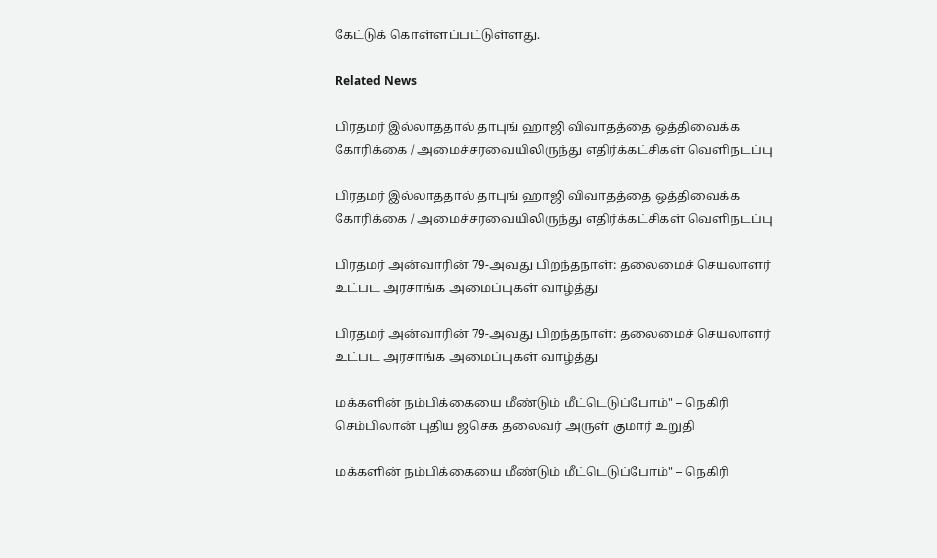கேட்டுக் கொள்ளப்பட்டுள்ளது.

Related News

பிரதமர் இல்லாததால் தாபுங் ஹாஜி விவாதத்தை ஒத்திவைக்க கோரிக்கை / அமைச்சரவையிலிருந்து எதிர்க்கட்சிகள் வெளிநடப்பு

பிரதமர் இல்லாததால் தாபுங் ஹாஜி விவாதத்தை ஒத்திவைக்க கோரிக்கை / அமைச்சரவையிலிருந்து எதிர்க்கட்சிகள் வெளிநடப்பு

பிரதமர் அன்வாரின் 79-அவது பிறந்தநாள்: தலைமைச் செயலாளர் உட்பட அரசாங்க அமைப்புகள் வாழ்த்து

பிரதமர் அன்வாரின் 79-அவது பிறந்தநாள்: தலைமைச் செயலாளர் உட்பட அரசாங்க அமைப்புகள் வாழ்த்து

மக்களின் நம்பிக்கையை மீண்டும் மீட்டெடுப்போம்" – நெகிரி செம்பிலான் புதிய ஜசெக தலைவர் அருள் குமார் உறுதி

மக்களின் நம்பிக்கையை மீண்டும் மீட்டெடுப்போம்" – நெகிரி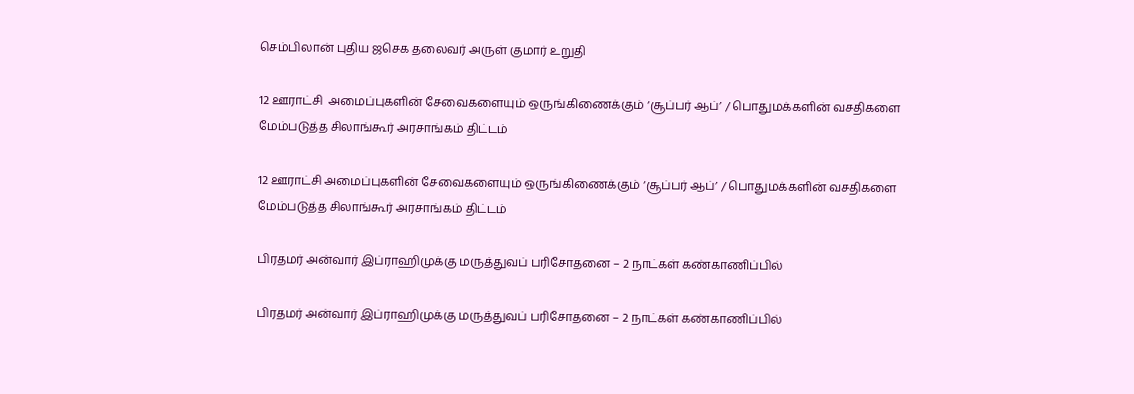செம்பிலான் புதிய ஜசெக தலைவர் அருள் குமார் உறுதி

12 ஊராட்சி  அமைப்புகளின் சேவைகளையும் ஒருங்கிணைக்கும் ‘சூப்பர் ஆப்’ / பொதுமக்களின் வசதிகளை மேம்படுத்த சிலாங்கூர் அரசாங்கம் திட்டம்

12 ஊராட்சி அமைப்புகளின் சேவைகளையும் ஒருங்கிணைக்கும் ‘சூப்பர் ஆப்’ / பொதுமக்களின் வசதிகளை மேம்படுத்த சிலாங்கூர் அரசாங்கம் திட்டம்

பிரதமர் அன்வார் இப்ராஹிமுக்கு மருத்துவப் பரிசோதனை – 2 நாட்கள் கண்காணிப்பில்

பிரதமர் அன்வார் இப்ராஹிமுக்கு மருத்துவப் பரிசோதனை – 2 நாட்கள் கண்காணிப்பில்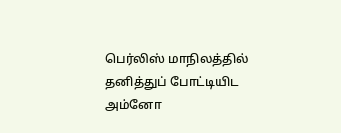பெர்லிஸ் மாநிலத்தில் தனித்துப் போட்டியிட அம்னோ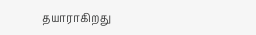தயாராகிறது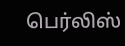பெர்லிஸ்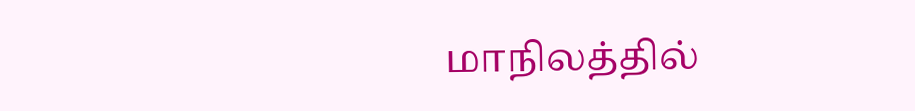மாநிலத்தில்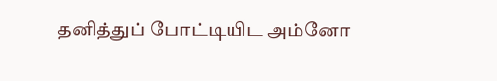தனித்துப் போட்டியிட அம்னோ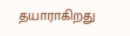தயாராகிறது